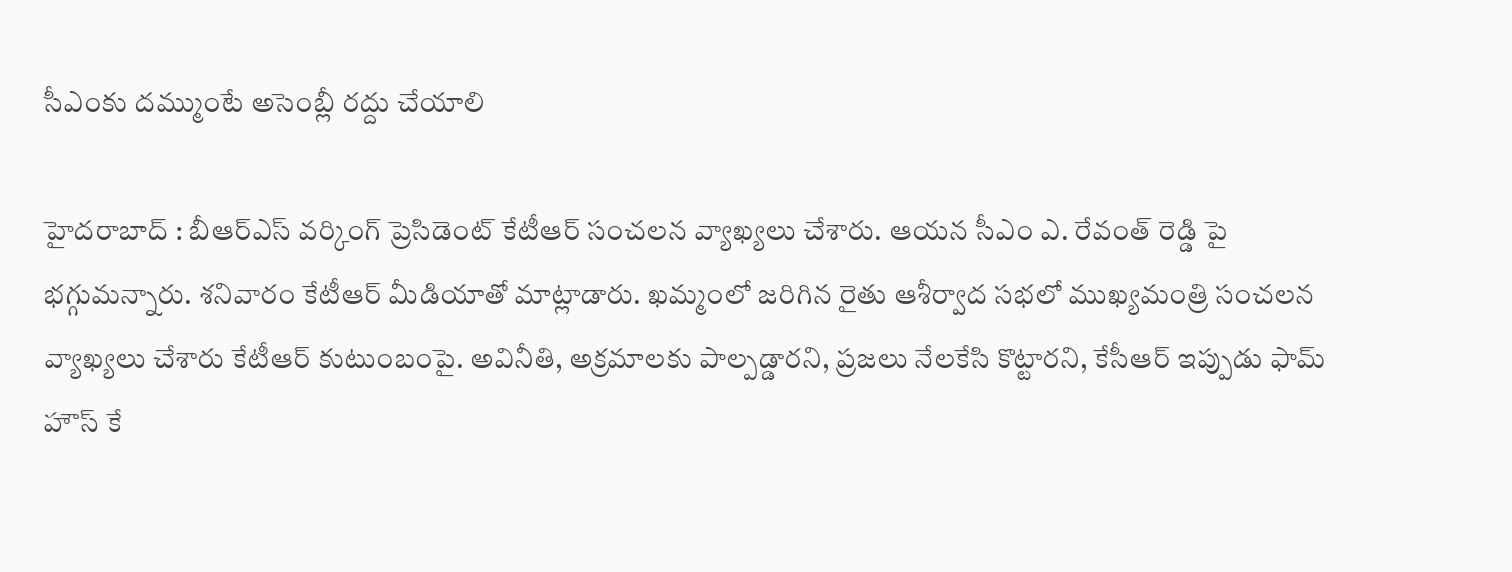సీఎంకు ద‌మ్ముంటే అసెంబ్లీ ర‌ద్దు చేయాలి

హైద‌రాబాద్ : బీఆర్ఎస్ వ‌ర్కింగ్ ప్రెసిడెంట్ కేటీఆర్ సంచ‌ల‌న వ్యాఖ్య‌లు చేశారు. ఆయ‌న సీఎం ఎ. రేవంత్ రెడ్డి పై భ‌గ్గుమ‌న్నారు. శ‌నివారం కేటీఆర్ మీడియాతో మాట్లాడారు. ఖ‌మ్మంలో జ‌రిగిన రైతు ఆశీర్వాద స‌భ‌లో ముఖ్య‌మంత్రి సంచ‌ల‌న వ్యాఖ్య‌లు చేశారు కేటీఆర్ కుటుంబంపై. అవినీతి, అక్ర‌మాల‌కు పాల్ప‌డ్డార‌ని, ప్ర‌జ‌లు నేల‌కేసి కొట్టార‌ని, కేసీఆర్ ఇప్పుడు ఫామ్ హౌస్ కే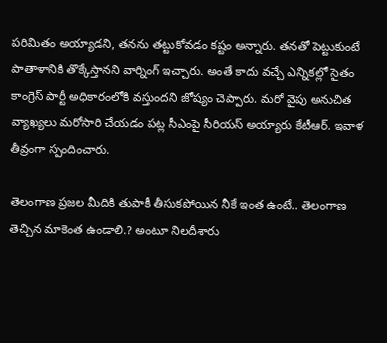ప‌రిమితం అయ్యాడ‌ని, త‌న‌ను త‌ట్టుకోవ‌డం కష్టం అన్నారు. త‌న‌తో పెట్టుకుంటే పాతాళానికి తొక్కేస్తాన‌ని వార్నింగ్ ఇచ్చారు. అంతే కాదు వ‌చ్చే ఎన్నిక‌ల్లో సైతం కాంగ్రెస్ పార్టీ అధికారంలోకి వ‌స్తుంద‌ని జోష్యం చెప్పారు. మ‌రో వైపు అనుచిత వ్యాఖ్య‌లు మ‌రోసారి చేయ‌డం ప‌ట్ల సీఎంపై సీరియ‌స్ అయ్యారు కేటీఆర్. ఇవాళ తీవ్రంగా స్పందించారు.

తెలంగాణ ప్రజల మీదికి తుపాకీ తీసుకపోయిన నీకే ఇంత ఉంటే.. తెలంగాణ తెచ్చిన మాకెంత ఉండాలి.? అంటూ నిల‌దీశారు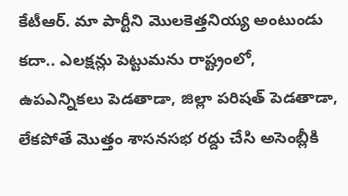కేటీఆర్. మా పార్టీని మొలకెత్తనియ్య అంటుండు కదా.. ఎలక్షన్లు పెట్టుమను రాష్ట్రంలో, ఉపఎన్నికలు పెడతాడా, జిల్లా పరిషత్ పెడతాడా, లేకపోతే మొత్తం శాసనసభ రద్దు చేసి అసెంబ్లీకి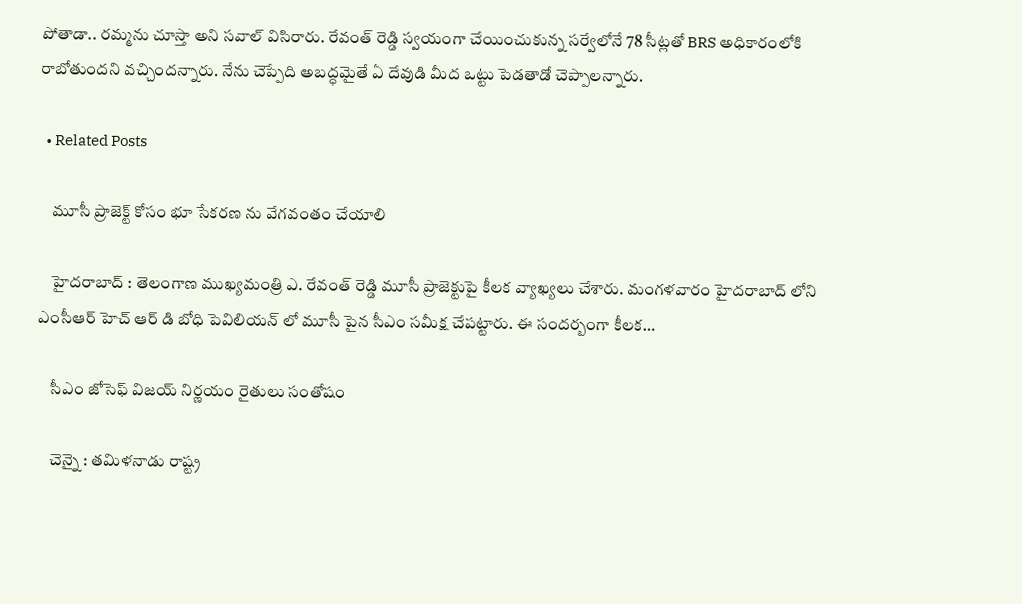పోతాడా.. రమ్మను చూస్తా అని స‌వాల్ విసిరారు. రేవంత్ రెడ్డి స్వయంగా చేయించుకున్న సర్వేలోనే 78 సీట్లతో BRS అధికారంలోకి రాబోతుందని వచ్చిందన్నారు. నేను చెప్పేది అబద్ధమైతే ఏ దేవుడి మీద ఒట్టు పెడతాడో చెప్పాల‌న్నారు.

  • Related Posts

    మూసీ ప్రాజెక్ట్ కోసం భూ సేకరణ ను వేగవంతం చేయాలి

    హైద‌రాబాద్ : తెలంగాణ ముఖ్య‌మంత్రి ఎ. రేవంత్ రెడ్డి మూసీ ప్రాజెక్టుపై కీల‌క వ్యాఖ్య‌లు చేశారు. మంగ‌ళ‌వారం హైద‌రాబాద్ లోని ఎంసీఆర్ హెచ్ ఆర్ డి బోధి పెవిలియన్ లో మూసీ పైన సీఎం స‌మీక్ష చేప‌ట్టారు. ఈ సంద‌ర్బంగా కీల‌క…

    సీఎం జోసెఫ్ విజ‌య్ నిర్ణ‌యం రైతులు సంతోషం

    చెన్నై : త‌మిళ‌నాడు రాష్ట్ర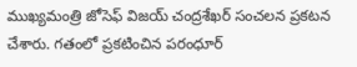ముఖ్య‌మంత్రి జోసెఫ్ విజ‌య్ చంద్ర‌శేఖ‌ర్ సంచ‌ల‌న ప్ర‌క‌ట‌న చేశారు. గ‌తంలో ప్ర‌క‌టించిన ప‌రంధూర్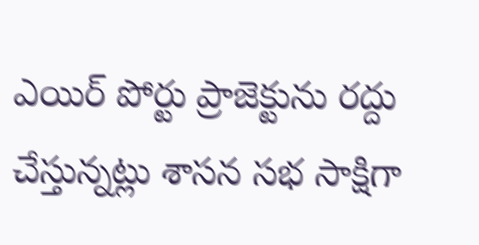ఎయిర్ పోర్టు ప్రాజెక్టును ర‌ద్దు చేస్తున్న‌ట్లు శాస‌న స‌భ సాక్షిగా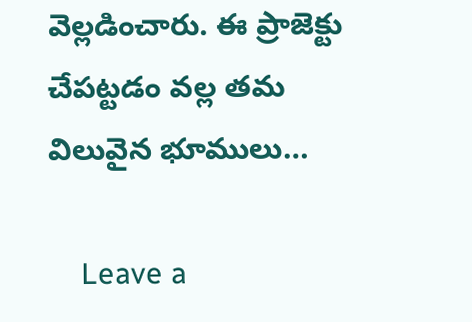వెల్ల‌డించారు. ఈ ప్రాజెక్టు చేప‌ట్ట‌డం వ‌ల్ల త‌మ విలువైన భూములు…

    Leave a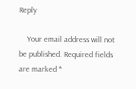Reply

    Your email address will not be published. Required fields are marked *